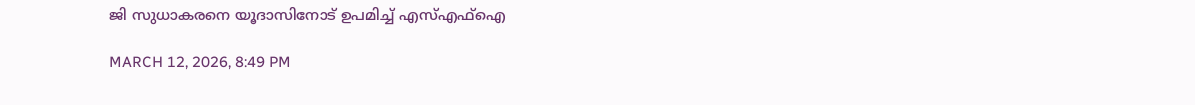ജി സുധാകരനെ യൂദാസിനോട് ഉപമിച്ച് എസ്എഫ്ഐ

MARCH 12, 2026, 8:49 PM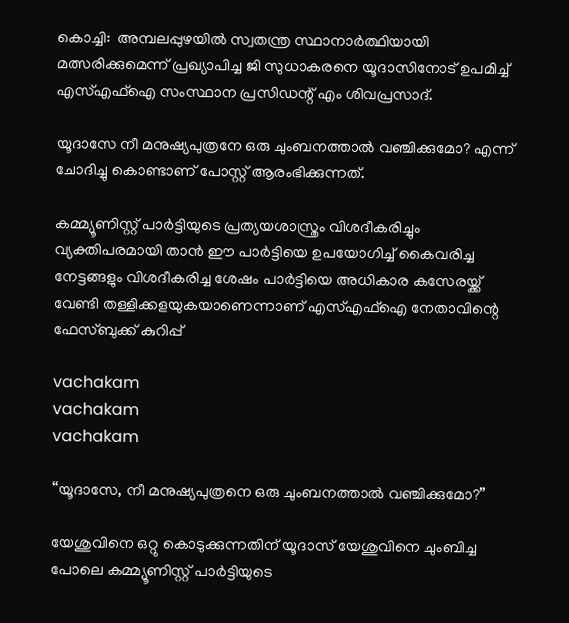കൊച്ചി:  അമ്പലപ്പുഴയില്‍ സ്വതന്ത്ര സ്ഥാനാര്‍ത്ഥിയായി മത്സരിക്കുമെന്ന് പ്രഖ്യാപിച്ച ജി സുധാകരനെ യൂദാസിനോട് ഉപമിച്ച് എസ്എഫ്‌ഐ സംസ്ഥാന പ്രസിഡന്റ് എം ശിവപ്രസാദ്.

യൂദാസേ നീ മനുഷ്യപുത്രനേ ഒരു ചുംബനത്താല്‍ വഞ്ചിക്കുമോ? എന്ന് ചോദിച്ചു കൊണ്ടാണ് പോസ്റ്റ് ആരംഭിക്കുന്നത്.

കമ്മ്യൂണിസ്റ്റ് പാര്‍ട്ടിയുടെ പ്രത്യയശാസ്ത്രം വിശദീകരിച്ചും വ്യക്തിപരമായി താന്‍ ഈ പാര്‍ട്ടിയെ ഉപയോഗിച്ച് കൈവരിച്ച നേട്ടങ്ങളും വിശദീകരിച്ച ശേഷം പാര്‍ട്ടിയെ അധികാര കസേരയ്ക്ക് വേണ്ടി തള്ളിക്കളയുകയാണെന്നാണ് എസ്എഫ്‌ഐ നേതാവിന്റെ ഫേസ്ബുക്ക് കുറിപ്പ്

vachakam
vachakam
vachakam

“യൂദാസേ, നീ മനുഷ്യപുത്രനെ ഒരു ചുംബനത്താൽ വഞ്ചിക്കുമോ?”

യേശുവിനെ ഒറ്റു കൊടുക്കുന്നതിന് യൂദാസ് യേശുവിനെ ചുംബിച്ച പോലെ കമ്മ്യൂണിസ്റ്റ് പാർട്ടിയുടെ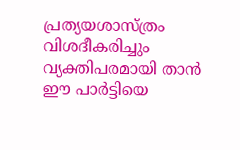പ്രത്യയശാസ്ത്രം വിശദീകരിച്ചും വ്യക്തിപരമായി താൻ ഈ പാർട്ടിയെ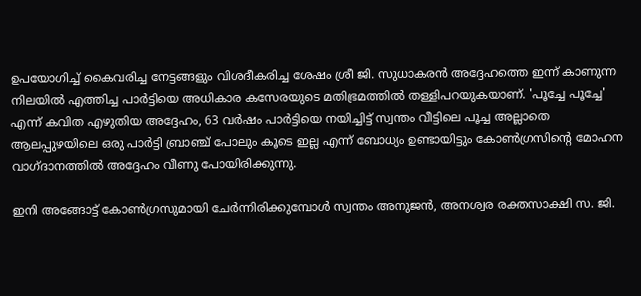ഉപയോഗിച്ച് കൈവരിച്ച നേട്ടങ്ങളും വിശദീകരിച്ച ശേഷം ശ്രീ ജി. സുധാകരൻ അദ്ദേഹത്തെ ഇന്ന് കാണുന്ന നിലയിൽ എത്തിച്ച പാർട്ടിയെ അധികാര കസേരയുടെ മതിഭ്രമത്തിൽ തള്ളിപറയുകയാണ്. 'പൂച്ചേ പൂച്ചേ' എന്ന് കവിത എഴുതിയ അദ്ദേഹം, 63 വർഷം പാർട്ടിയെ നയിച്ചിട്ട് സ്വന്തം വീട്ടിലെ പൂച്ച അല്ലാതെ ആലപ്പുഴയിലെ ഒരു പാർട്ടി ബ്രാഞ്ച് പോലും കൂടെ ഇല്ല എന്ന് ബോധ്യം ഉണ്ടായിട്ടും കോൺഗ്രസിൻ്റെ മോഹന വാഗ്ദാനത്തിൽ അദ്ദേഹം വീണു പോയിരിക്കുന്നു.

ഇനി അങ്ങോട്ട് കോൺഗ്രസുമായി ചേർന്നിരിക്കുമ്പോൾ സ്വന്തം അനുജൻ, അനശ്വര രക്തസാക്ഷി സ. ജി.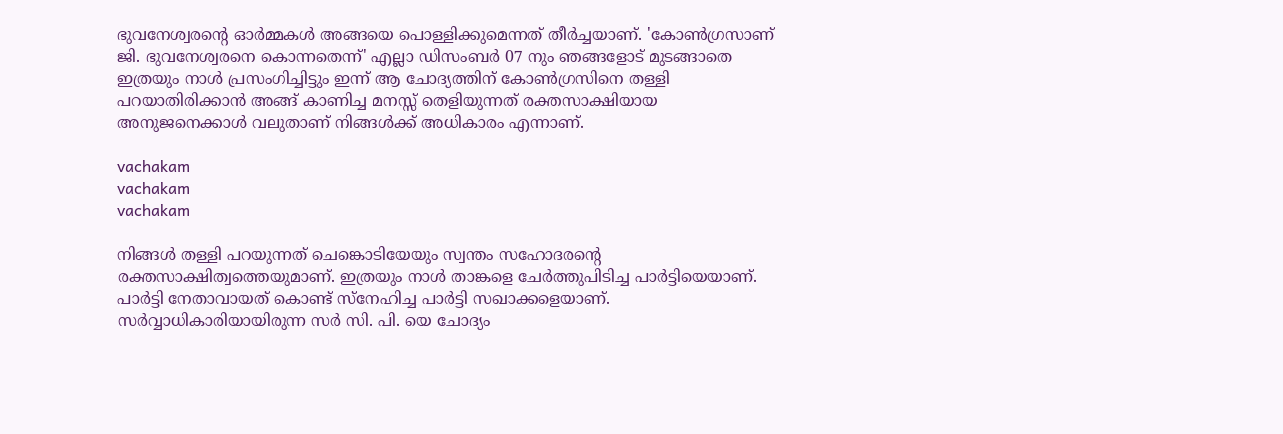ഭുവനേശ്വരൻ്റെ ഓർമ്മകൾ അങ്ങയെ പൊള്ളിക്കുമെന്നത് തീർച്ചയാണ്. 'കോൺഗ്രസാണ് ജി. ഭുവനേശ്വരനെ കൊന്നതെന്ന്' എല്ലാ ഡിസംബർ 07 നും ഞങ്ങളോട് മുടങ്ങാതെ ഇത്രയും നാൾ പ്രസംഗിച്ചിട്ടും ഇന്ന് ആ ചോദ്യത്തിന് കോൺഗ്രസിനെ തള്ളി പറയാതിരിക്കാൻ അങ്ങ് കാണിച്ച മനസ്സ് തെളിയുന്നത് രക്തസാക്ഷിയായ അനുജനെക്കാൾ വലുതാണ് നിങ്ങൾക്ക് അധികാരം എന്നാണ്.

vachakam
vachakam
vachakam

നിങ്ങൾ തള്ളി പറയുന്നത് ചെങ്കൊടിയേയും സ്വന്തം സഹോദരൻ്റെ രക്തസാക്ഷിത്വത്തെയുമാണ്. ഇത്രയും നാൾ താങ്കളെ ചേർത്തുപിടിച്ച പാർട്ടിയെയാണ്. പാർട്ടി നേതാവായത് കൊണ്ട് സ്നേഹിച്ച പാർട്ടി സഖാക്കളെയാണ്. സർവ്വാധികാരിയായിരുന്ന സർ സി. പി. യെ ചോദ്യം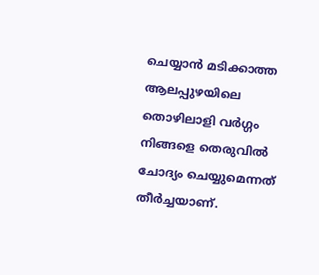ചെയ്യാൻ മടിക്കാത്ത ആലപ്പുഴയിലെ തൊഴിലാളി വർഗ്ഗം നിങ്ങളെ തെരുവിൽ ചോദ്യം ചെയ്യുമെന്നത് തീർച്ചയാണ്.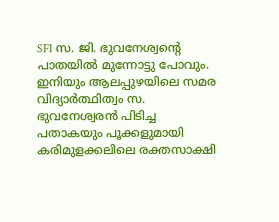SFI സ. ജി. ഭുവനേശ്വൻ്റെ പാതയിൽ മുന്നോട്ടു പോവും. ഇനിയും ആലപ്പുഴയിലെ സമര വിദ്യാർത്ഥിത്വം സ. ഭുവനേശ്വരൻ പിടിച്ച പതാകയും പൂക്കളുമായി കരിമുളക്കലിലെ രക്തസാക്ഷി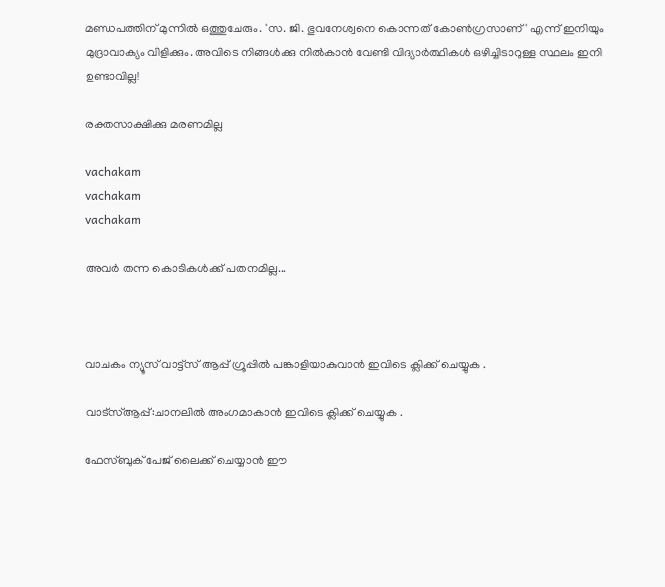മണ്ഡപത്തിന് മുന്നിൽ ഒത്തുചേരും. 'സ. ജി. ഭുവനേശ്വനെ കൊന്നത് കോൺഗ്രസാണ്' എന്ന് ഇനിയും മുദ്രാവാക്യം വിളിക്കും. അവിടെ നിങ്ങൾക്കു നിൽകാൻ വേണ്ടി വിദ്യാർത്ഥികൾ ഒഴിച്ചിടാറുള്ള സ്ഥലം ഇനി ഉണ്ടാവില്ല!

രക്തസാക്ഷിക്കു മരണമില്ല

vachakam
vachakam
vachakam

അവർ തന്ന കൊടികൾക്ക് പതനമില്ല...



വാചകം ന്യൂസ് വാട്ട്സ് ആപ്പ് ഗ്രൂപ്പിൽ പങ്കാളിയാകുവാൻ ഇവിടെ ക്ലിക്ക് ചെയ്യുക .

വാട്സ്ആപ്പ്:ചാനലിൽ അംഗമാകാൻ ഇവിടെ ക്ലിക്ക് ചെയ്യുക .

ഫേസ്ബുക് പേജ് ലൈക്ക് ചെയ്യാൻ ഈ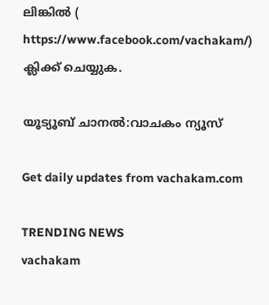ലിങ്കിൽ (
https://www.facebook.com/vachakam/) ക്ലിക്ക് ചെയ്യുക.

യൂട്യൂബ് ചാനൽ:വാചകം ന്യൂസ്

Get daily updates from vachakam.com

TRENDING NEWS
vachakam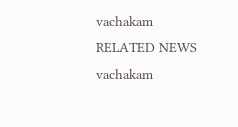vachakam
RELATED NEWS
vachakam